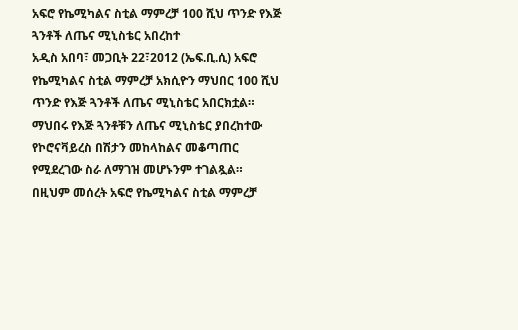አፍሮ የኬሚካልና ስቲል ማምረቻ 100 ሺህ ጥንድ የእጅ ጓንቶች ለጤና ሚኒስቴር አበረከተ
አዲስ አበባ፣ መጋቢት 22፣2012 (ኤፍ.ቢ.ሲ) አፍሮ የኬሚካልና ስቲል ማምረቻ አክሲዮን ማህበር 100 ሺህ ጥንድ የእጅ ጓንቶች ለጤና ሚኒስቴር አበርክቷል።
ማህበሩ የእጅ ጓንቶቹን ለጤና ሚኒስቴር ያበረከተው የኮሮናቫይረስ በሽታን መከላከልና መቆጣጠር የሚደረገው ስራ ለማገዝ መሆኑንም ተገልጿል።
በዚህም መሰረት አፍሮ የኬሚካልና ስቲል ማምረቻ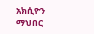አክሲዮን ማህበር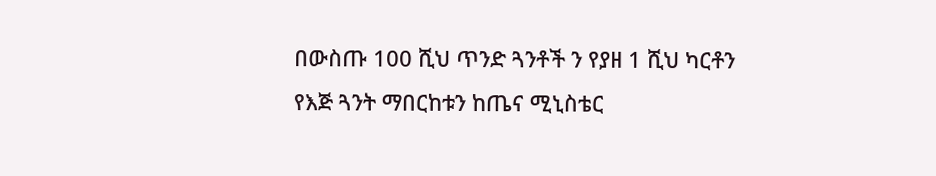በውስጡ 100 ሺህ ጥንድ ጓንቶች ን የያዘ 1 ሺህ ካርቶን የእጅ ጓንት ማበርከቱን ከጤና ሚኒስቴር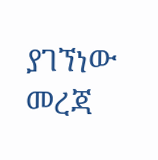ያገኘነው መረጃ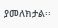ያመለክታል፡፡